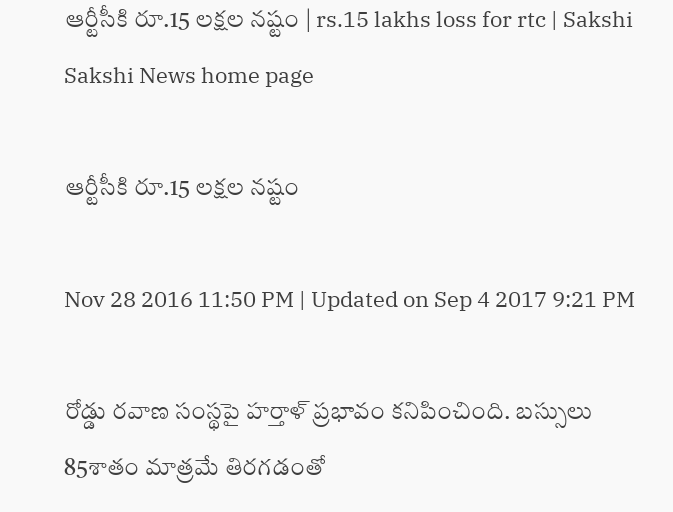ఆర్టీసీకి రూ.15 లక్షల నష్టం | rs.15 lakhs loss for rtc | Sakshi
Sakshi News home page

ఆర్టీసీకి రూ.15 లక్షల నష్టం

Nov 28 2016 11:50 PM | Updated on Sep 4 2017 9:21 PM

రోడ్డు రవాణ సంస్థపై హర్తాళ్‌ ప్రభావం కనిపించింది. బస్సులు 85శాతం మాత్రమే తిరగడంతో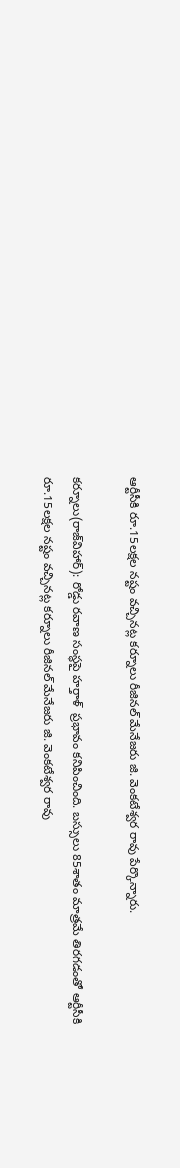ఆర్టీసీకి రూ.15లక్షల నష్టం వచ్చినట్ల కర్నూలు రీజినల్‌ మేనేజరు జి. వెంకటేశ్వర రావు పేర్కొన్నారు.

కర్నూలు(రాజ్‌విహార్‌): రోడ్డు రవాణ సంస్థపై హర్తాళ్‌  ప్రభావం కనిపించింది. బస్సులు 85శాతం మాత్రమే తిరగడంతో ఆర్టీసీకి రూ.15లక్షల నష్టం వచ్చినట్ల కర్నూలు రీజినల్‌ మేనేజరు జి. వెంకటేశ్వర రావు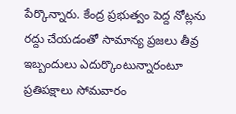పేర్కొన్నారు. కేంద్ర ప్రభుత్వం పెద్ద నోట్లను రద్దు చేయడంతో సామాన్య ప్రజలు తీవ్ర ఇబ్బందులు ఎదుర్కొంటున్నారంటూ ప్రతిపక్షాలు సోమవారం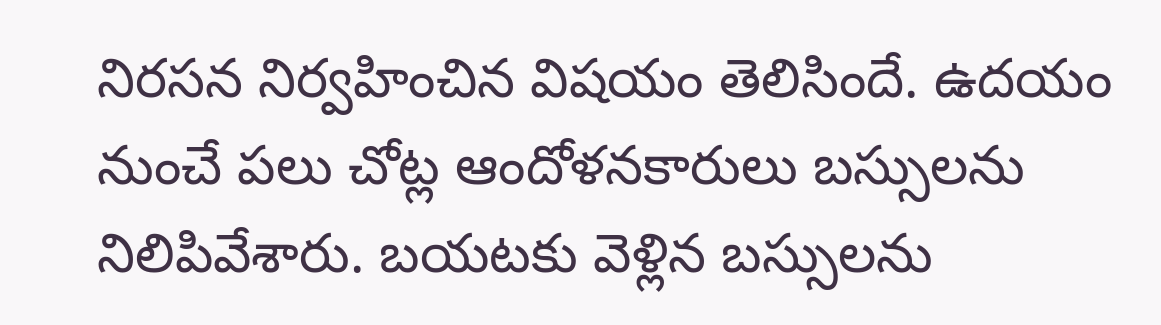నిరసన నిర్వహించిన విషయం తెలిసిందే. ఉదయం నుంచే పలు చోట్ల ఆందోళనకారులు బస్సులను నిలిపివేశారు. బయటకు వెళ్లిన బస్సులను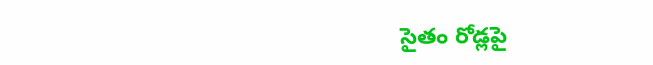సైతం రోడ్లపై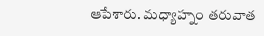ఆపేశారు. మధ్యాహ్నం తరువాత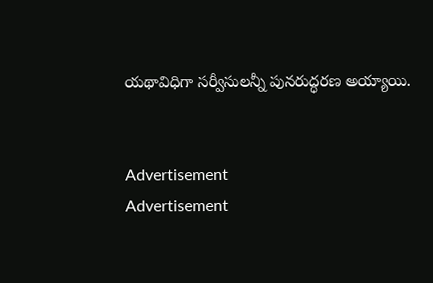యథావిధిగా సర్వీసులన్నీ పునరుద్ధరణ అయ్యాయి.


Advertisement
Advertisement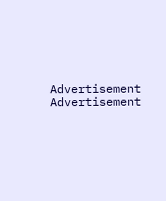Advertisement
Advertisement